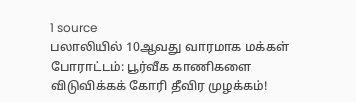1 source
பலாலியில் 10ஆவது வாரமாக மக்கள் போராட்டம்: பூர்வீக காணிகளை விடுவிக்கக் கோரி தீவிர முழக்கம்!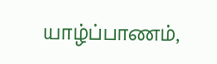யாழ்ப்பாணம்,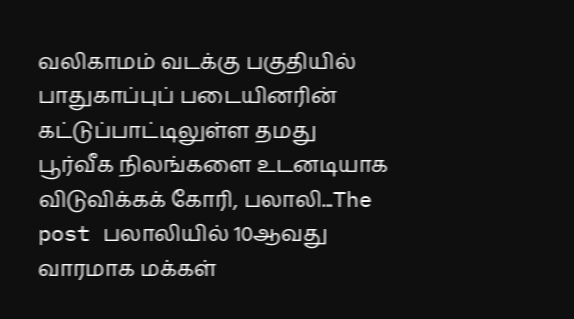வலிகாமம் வடக்கு பகுதியில் பாதுகாப்புப் படையினரின் கட்டுப்பாட்டிலுள்ள தமது பூர்வீக நிலங்களை உடனடியாக விடுவிக்கக் கோரி, பலாலி...The post பலாலியில் 10ஆவது வாரமாக மக்கள்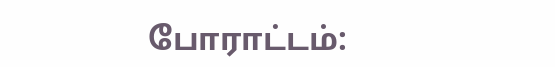போராட்டம்: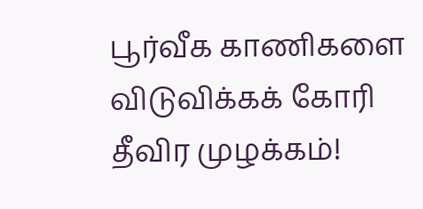பூர்வீக காணிகளை விடுவிக்கக் கோரி தீவிர முழக்கம்!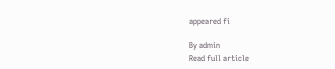appeared fi

By admin
Read full article